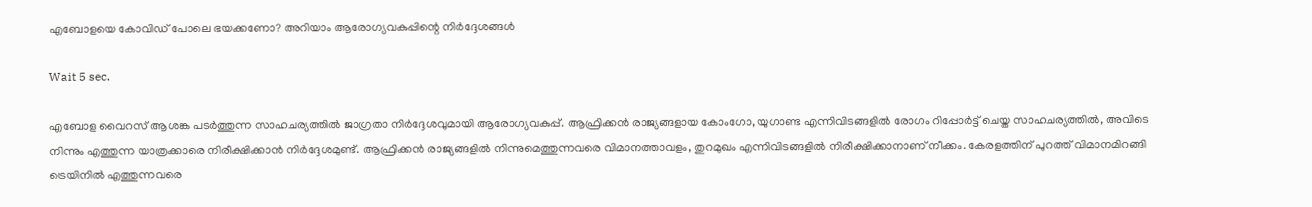എബോളയെ കോവിഡ് പോലെ ഭയക്കണോ? അറിയാം ആരോഗ്യവകുപ്പിന്റെ നിർദ്ദേശങ്ങൾ

Wait 5 sec.

എബോള വൈറസ് ആശങ്ക പടർത്തുന്ന സാഹചര്യത്തിൽ ജാഗ്രതാ നിർദ്ദേശവുമായി ആരോഗ്യവകുപ്പ്. ആഫ്രിക്കൻ രാജ്യങ്ങളായ കോംഗോ, യുഗാണ്ട എന്നിവിടങ്ങളിൽ രോഗം റിപ്പോർട്ട് ചെയ്ത സാഹചര്യത്തിൽ, അവിടെ നിന്നും എത്തുന്ന യാത്രക്കാരെ നിരീക്ഷിക്കാൻ നിർദ്ദേശമുണ്ട്. ആഫ്രിക്കൻ രാജ്യങ്ങളിൽ നിന്നുമെത്തുന്നവരെ വിമാനത്താവളം, തുറമുഖം എന്നിവിടങ്ങളിൽ നിരീക്ഷിക്കാനാണ് നീക്കം. കേരളത്തിന് പുറത്ത് വിമാനമിറങ്ങി ട്രെയിനിൽ എത്തുന്നവരെ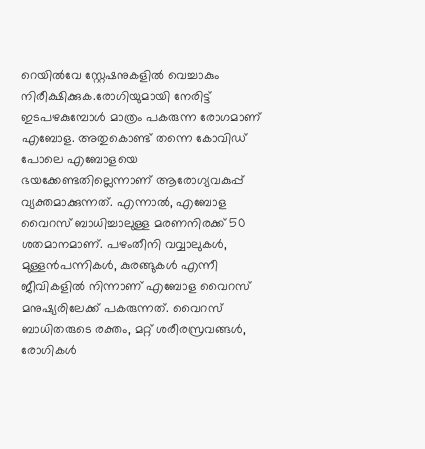റെയിൽവേ സ്റ്റേഷനുകളിൽ വെച്ചാകും നിരീക്ഷിക്കുക.രോഗിയുമായി നേരിട്ട് ഇടപഴകുമ്പോൾ മാത്രം പകരുന്ന രോഗമാണ് എബോള. അതുകൊണ്ട് തന്നെ കോവിഡ് പോലെ എബോളയെ ഭയക്കേണ്ടതില്ലെന്നാണ് ആരോഗ്യവകുപ്പ് വ്യക്തമാക്കുന്നത്. എന്നാൽ, എബോള വൈറസ് ബാധിച്ചാലുള്ള മരണനിരക്ക് 50 ശതമാനമാണ്. പഴംതീനി വവ്വാലുകൾ, മുള്ളൻപന്നികൾ, കുരങ്ങുകൾ എന്നീ ജീവികളിൽ നിന്നാണ് എബോള വൈറസ് മനുഷ്യരിലേക്ക് പകരുന്നത്. വൈറസ് ബാധിതരുടെ രക്തം, മറ്റ് ശരീരസ്രവങ്ങൾ, രോഗികൾ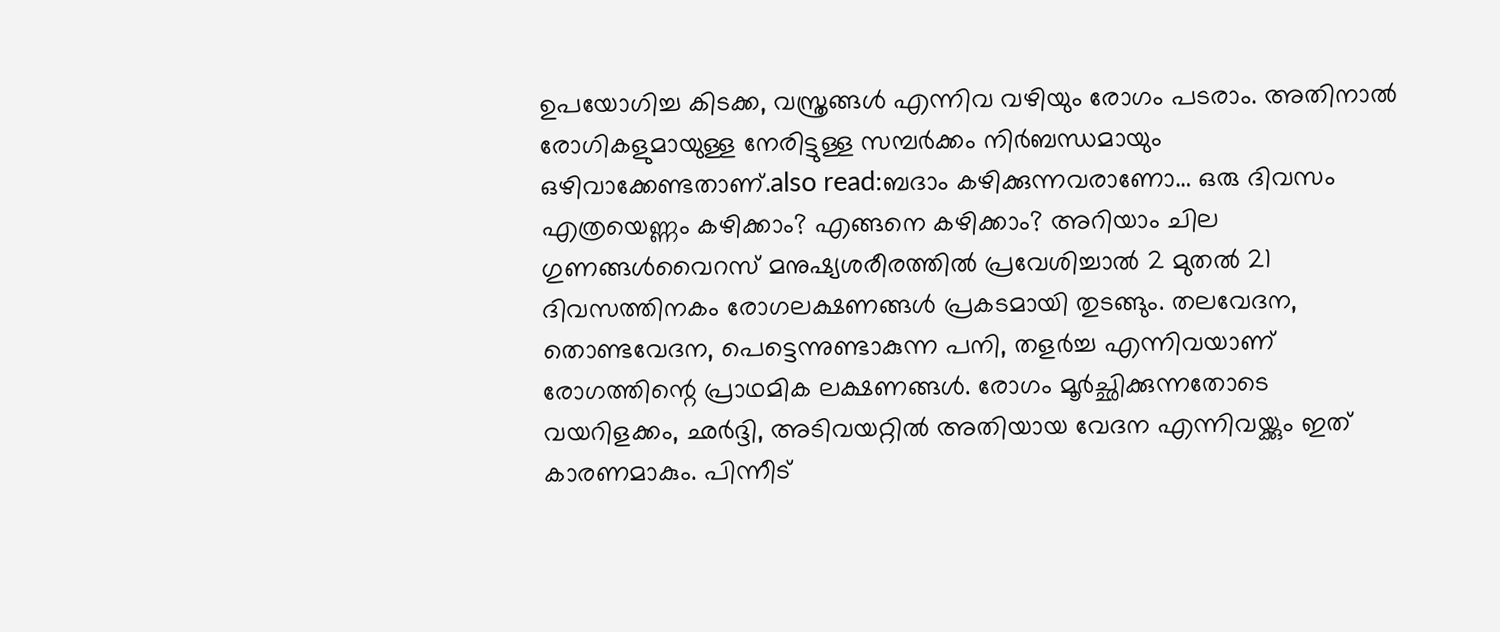ഉപയോഗിച്ച കിടക്ക, വസ്ത്രങ്ങൾ എന്നിവ വഴിയും രോഗം പടരാം. അതിനാൽ രോഗികളുമായുള്ള നേരിട്ടുള്ള സമ്പർക്കം നിർബന്ധമായും ഒഴിവാക്കേണ്ടതാണ്.also read:ബദാം കഴിക്കുന്നവരാണോ… ഒരു ദിവസം എത്രയെണ്ണം കഴിക്കാം? എങ്ങനെ കഴിക്കാം? അറിയാം ചില ഗുണങ്ങൾവൈറസ് മനുഷ്യശരീരത്തിൽ പ്രവേശിച്ചാൽ 2 മുതൽ 21 ദിവസത്തിനകം രോഗലക്ഷണങ്ങൾ പ്രകടമായി തുടങ്ങും. തലവേദന, തൊണ്ടവേദന, പെട്ടെന്നുണ്ടാകുന്ന പനി, തളർച്ച എന്നിവയാണ് രോഗത്തിന്റെ പ്രാഥമിക ലക്ഷണങ്ങൾ. രോഗം മൂർച്ഛിക്കുന്നതോടെ വയറിളക്കം, ഛർദ്ദി, അടിവയറ്റിൽ അതിയായ വേദന എന്നിവയ്ക്കും ഇത് കാരണമാകും. പിന്നീട്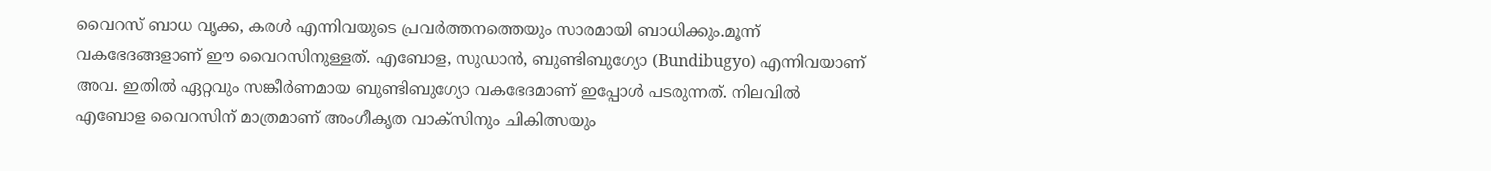വൈറസ് ബാധ വൃക്ക, കരൾ എന്നിവയുടെ പ്രവർത്തനത്തെയും സാരമായി ബാധിക്കും.മൂന്ന് വകഭേദങ്ങളാണ് ഈ വൈറസിനുള്ളത്. എബോള, സുഡാൻ, ബുണ്ടിബുഗ്യോ (Bundibugyo) എന്നിവയാണ് അവ. ഇതിൽ ഏറ്റവും സങ്കീർണമായ ബുണ്ടിബുഗ്യോ വകഭേദമാണ് ഇപ്പോൾ പടരുന്നത്. നിലവിൽ എബോള വൈറസിന് മാത്രമാണ് അംഗീകൃത വാക്സിനും ചികിത്സയും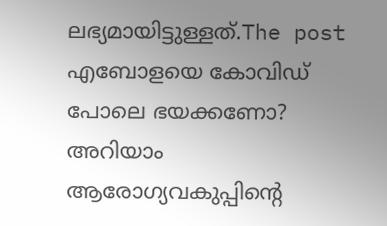ലഭ്യമായിട്ടുള്ളത്.The post എബോളയെ കോവിഡ് പോലെ ഭയക്കണോ? അറിയാം ആരോഗ്യവകുപ്പിന്റെ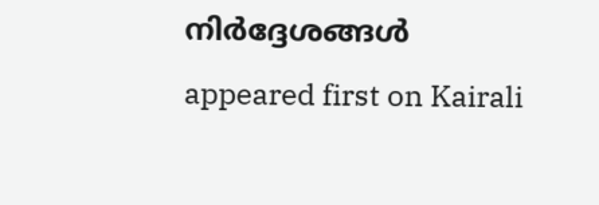നിർദ്ദേശങ്ങൾ appeared first on Kairali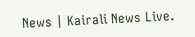News | Kairali News Live.